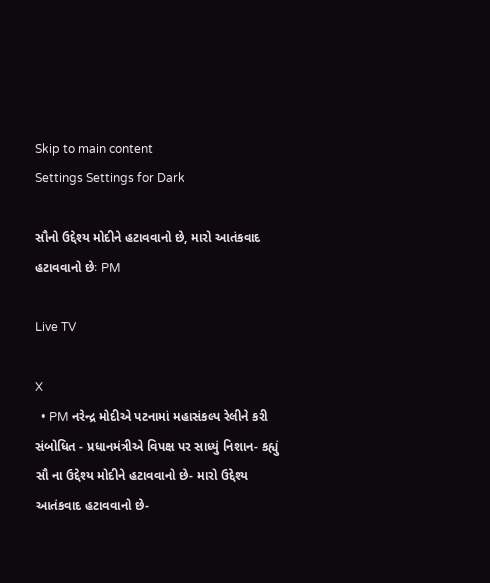Skip to main content
Settings Settings for Dark

સૌનો ઉદ્દેશ્ય મોદીને હટાવવાનો છે, મારો આતંકવાદ હટાવવાનો છેઃ PM

Live TV

X
  • PM નરેન્દ્ર મોદીએ પટનામાં મહાસંકલ્પ રેલીને કરી સંબોધિત - પ્રધાનમંત્રીએ વિપક્ષ પર સાધ્યું નિશાન- કહ્યું સૌ ના ઉદ્દેશ્ય મોદીને હટાવવાનો છે- મારો ઉદ્દેશ્ય આતંકવાદ હટાવવાનો છે-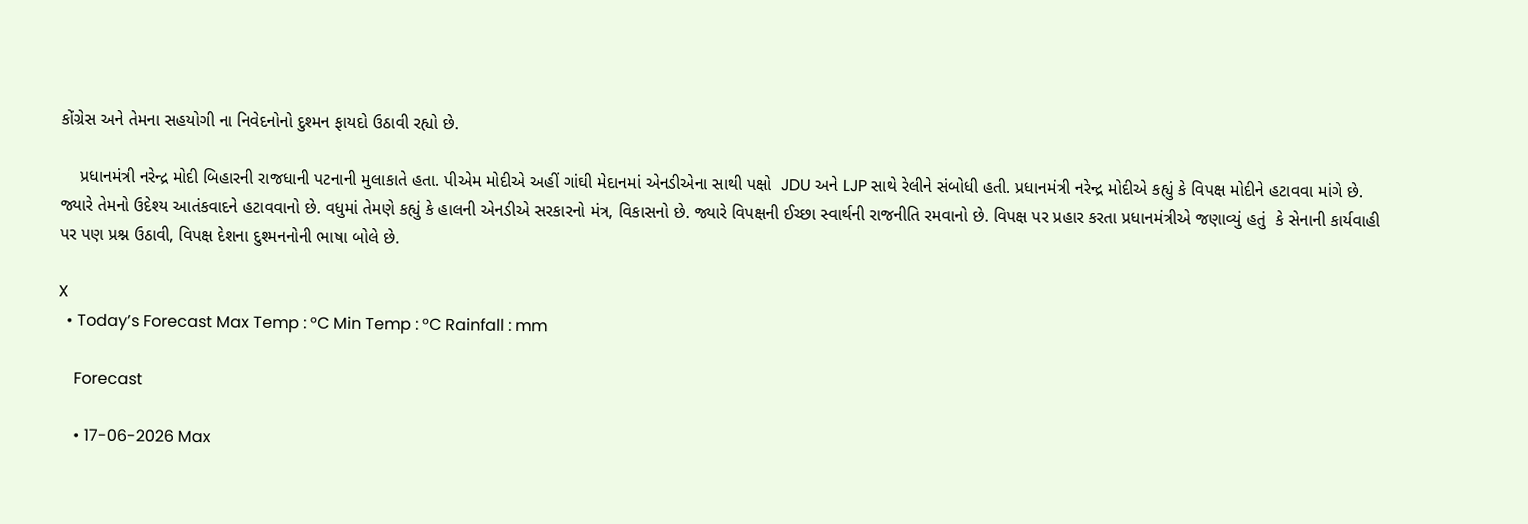કોંગ્રેસ અને તેમના સહયોગી ના નિવેદનોનો દુશ્મન ફાયદો ઉઠાવી રહ્યો છે.

    પ્રધાનમંત્રી નરેન્દ્ર મોદી બિહારની રાજધાની પટનાની મુલાકાતે હતા. પીએમ મોદીએ અહીં ગાંઘી મેદાનમાં એનડીએના સાથી પક્ષો  JDU અને LJP સાથે રેલીને સંબોધી હતી. પ્રધાનમંત્રી નરેન્દ્ર મોદીએ કહ્યું કે વિપક્ષ મોદીને હટાવવા માંગે છે. જ્યારે તેમનો ઉદેશ્ય આતંકવાદને હટાવવાનો છે. વધુમાં તેમણે કહ્યું કે હાલની એનડીએ સરકારનો મંત્ર, વિકાસનો છે. જ્યારે વિપક્ષની ઈચ્છા સ્વાર્થની રાજનીતિ રમવાનો છે. વિપક્ષ પર પ્રહાર કરતા પ્રધાનમંત્રીએ જણાવ્યું હતું  કે સેનાની કાર્યવાહી પર પણ પ્રશ્ન ઉઠાવી, વિપક્ષ દેશના દુશ્મનનોની ભાષા બોલે છે.

X
  • Today’s Forecast Max Temp : °C Min Temp : °C Rainfall : mm

    Forecast

    • 17-06-2026 Max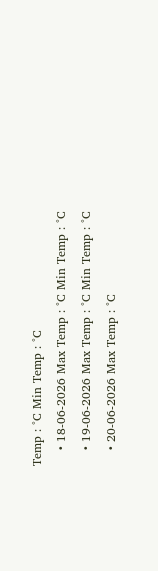Temp : °C Min Temp : °C
    • 18-06-2026 Max Temp : °C Min Temp : °C
    • 19-06-2026 Max Temp : °C Min Temp : °C
    • 20-06-2026 Max Temp : °C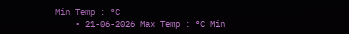Min Temp : °C
    • 21-06-2026 Max Temp : °C Min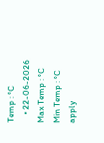Temp : °C
    • 22-06-2026 Max Temp : °C Min Temp : °C
apply